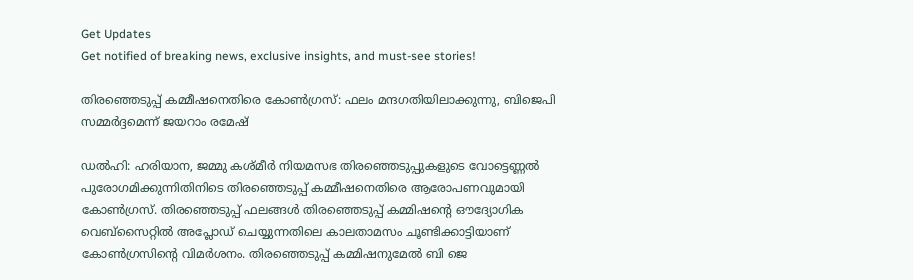Get Updates
Get notified of breaking news, exclusive insights, and must-see stories!

തിരഞ്ഞെടുപ്പ് കമ്മീഷനെതിരെ കോണ്‍ഗ്രസ്: ഫലം മന്ദഗതിയിലാക്കുന്നു, ബിജെപി സമ്മർദ്ദമെന്ന് ജയറാം രമേഷ്

ഡല്‍ഹി: ഹരിയാന, ജമ്മു കശ്മീർ നിയമസഭ തിരഞ്ഞെടുപ്പുകളുടെ വോട്ടെണ്ണല്‍ പുരോഗമിക്കുന്നിതിനിടെ തിരഞ്ഞെടുപ്പ് കമ്മീഷനെതിരെ ആരോപണവുമായി കോണ്‍ഗ്രസ്. തിരഞ്ഞെടുപ്പ് ഫലങ്ങള്‍ തിരഞ്ഞെടുപ്പ് കമ്മിഷന്റെ ഔദ്യോഗിക വെബ്സൈറ്റില്‍ അപ്ലോഡ് ചെയ്യുന്നതിലെ കാലതാമസം ചൂണ്ടിക്കാട്ടിയാണ് കോണ്‍ഗ്രസിന്റെ വിമർശനം. തിരഞ്ഞെടുപ്പ് കമ്മിഷനുമേല്‍ ബി ജെ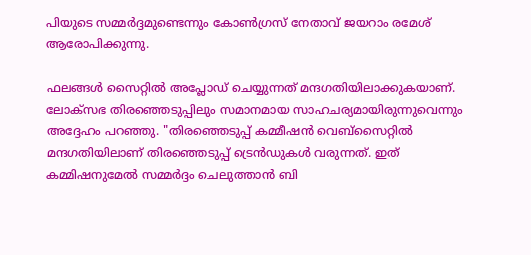പിയുടെ സമ്മർദ്ദമുണ്ടെന്നും കോണ്‍ഗ്രസ് നേതാവ് ജയറാം രമേശ് ആരോപിക്കുന്നു.

ഫലങ്ങള്‍ സൈറ്റില്‍ അപ്ലോഡ് ചെയ്യുന്നത് മന്ദഗതിയിലാക്കുകയാണ്. ലോക്സഭ തിരഞ്ഞെടുപ്പിലും സമാനമായ സാഹചര്യമായിരുന്നുവെന്നും അദ്ദേഹം പറഞ്ഞു. "തിരഞ്ഞെടുപ്പ് കമ്മീഷൻ വെബ്‌സൈറ്റിൽ മന്ദഗതിയിലാണ് തിരഞ്ഞെടുപ്പ് ട്രെൻഡുകൾ വരുന്നത്. ഇത് കമ്മിഷനുമേല്‍ സമ്മർദ്ദം ചെലുത്താൻ ബി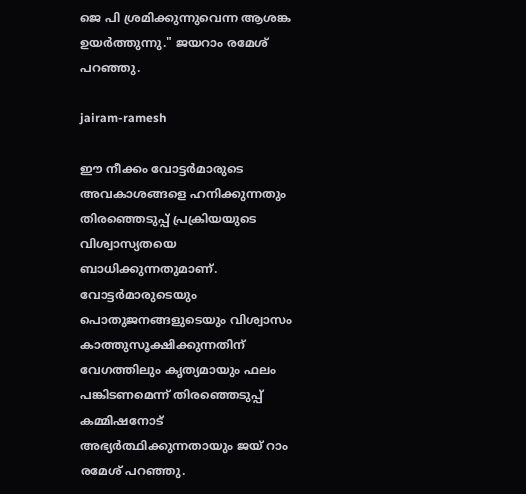ജെ പി ശ്രമിക്കുന്നുവെന്ന ആശങ്ക ഉയർത്തുന്നു." ജയറാം രമേശ് പറഞ്ഞു.

jairam-ramesh

ഈ നീക്കം വോട്ടർമാരുടെ അവകാശങ്ങളെ ഹനിക്കുന്നതും തിരഞ്ഞെടുപ്പ് പ്രക്രിയയുടെ വിശ്വാസ്യതയെ ബാധിക്കുന്നതുമാണ്. വോട്ടർമാരുടെയും പൊതുജനങ്ങളുടെയും വിശ്വാസം കാത്തുസൂക്ഷിക്കുന്നതിന് വേഗത്തിലും കൃത്യമായും ഫലം പങ്കിടണമെന്ന് തിരഞ്ഞെടുപ്പ് കമ്മിഷനോട് അഭ്യർത്ഥിക്കുന്നതായും ജയ് റാം രമേശ് പറഞ്ഞു.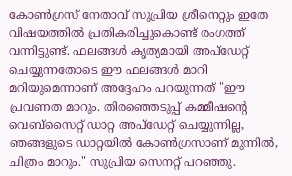കോൺഗ്രസ് നേതാവ് സുപ്രിയ ശ്രീനെറ്റും ഇതേ വിഷയത്തില്‍ പ്രതികരിച്ചുകൊണ്ട് രംഗത്ത് വന്നിട്ടുണ്ട്. ഫലങ്ങള്‍ കൃത്യമായി അപ്ഡേറ്റ് ചെയ്യുന്നതോടെ ഈ ഫലങ്ങള്‍ മാറി മറിയുമെന്നാണ് അദ്ദേഹം പറയുന്നത് "ഈ പ്രവണത മാറും. തിരഞ്ഞെടുപ്പ് കമ്മീഷൻ്റെ വെബ്‌സൈറ്റ് ഡാറ്റ അപ്‌ഡേറ്റ് ചെയ്യുന്നില്ല, ഞങ്ങളുടെ ഡാറ്റയിൽ കോൺഗ്രസാണ് മുന്നിൽ, ചിത്രം മാറും." സുപ്രിയ സെനറ്റ് പറഞ്ഞു.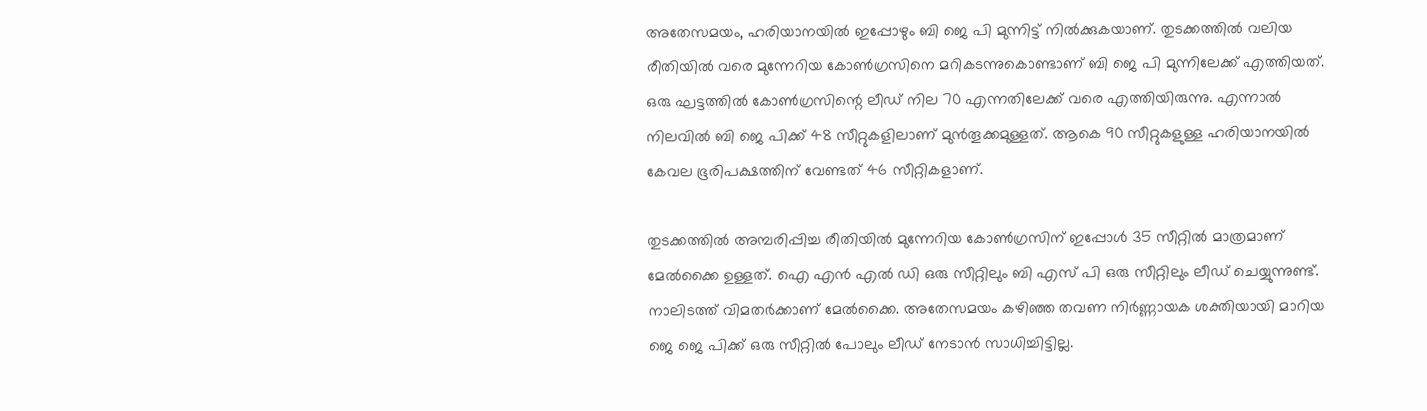അതേസമയം, ഹരിയാനയില്‍ ഇപ്പോഴും ബി ജെ പി മുന്നിട്ട് നില്‍ക്കുകയാണ്. തുടക്കത്തില്‍ വലിയ രീതിയില്‍ വരെ മുന്നേറിയ കോണ്‍ഗ്രസിനെ മറികടന്നുകൊണ്ടാണ് ബി ജെ പി മുന്നിലേക്ക് എത്തിയത്. ഒരു ഘട്ടത്തില്‍ കോണ്‍ഗ്രസിന്റെ ലീഡ് നില 70 എന്നതിലേക്ക് വരെ എത്തിയിരുന്നു. എന്നാല്‍ നിലവില്‍ ബി ജെ പിക്ക് 48 സീറ്റുകളിലാണ് മുന്‍തൂക്കമുള്ളത്. ആകെ 90 സീറ്റുകളുള്ള ഹരിയാനയില്‍ കേവല ഭൂരിപക്ഷത്തിന് വേണ്ടത് 46 സീറ്റികളാണ്.

തുടക്കത്തില്‍ അമ്പരിപ്പിച്ച രീതിയില്‍ മുന്നേറിയ കോണ്‍ഗ്രസിന് ഇപ്പോള്‍ 35 സീറ്റില്‍ മാത്രമാണ് മേല്‍ക്കൈ ഉള്ളത്. ഐ എന്‍ എല്‍ ഡി ഒരു സീറ്റിലും ബി എസ് പി ഒരു സീറ്റിലും ലീഡ് ചെയ്യുന്നുണ്ട്. നാലിടത്ത് വിമതർക്കാണ് മേല്‍ക്കൈ. അതേസമയം കഴിഞ്ഞ തവണ നിർണ്ണായക ശക്തിയായി മാറിയ ജെ ജെ പിക്ക് ഒരു സീറ്റില്‍ പോലും ലീഡ് നേടാന്‍ സാധിച്ചിട്ടില്ല.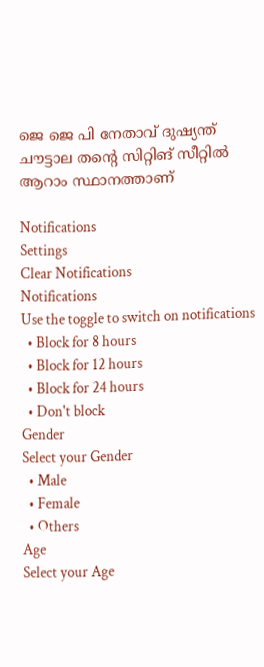ജെ ജെ പി നേതാവ് ദുഷ്യന്ത് ചൗട്ടാല തന്റെ സിറ്റിങ് സീറ്റില്‍ ആറാം സ്ഥാനത്താണ്

Notifications
Settings
Clear Notifications
Notifications
Use the toggle to switch on notifications
  • Block for 8 hours
  • Block for 12 hours
  • Block for 24 hours
  • Don't block
Gender
Select your Gender
  • Male
  • Female
  • Others
Age
Select your Age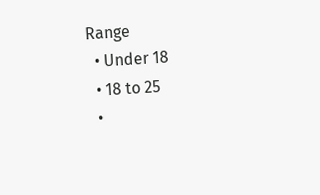Range
  • Under 18
  • 18 to 25
  •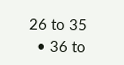26 to 35
  • 36 to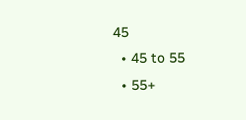45
  • 45 to 55
  • 55+